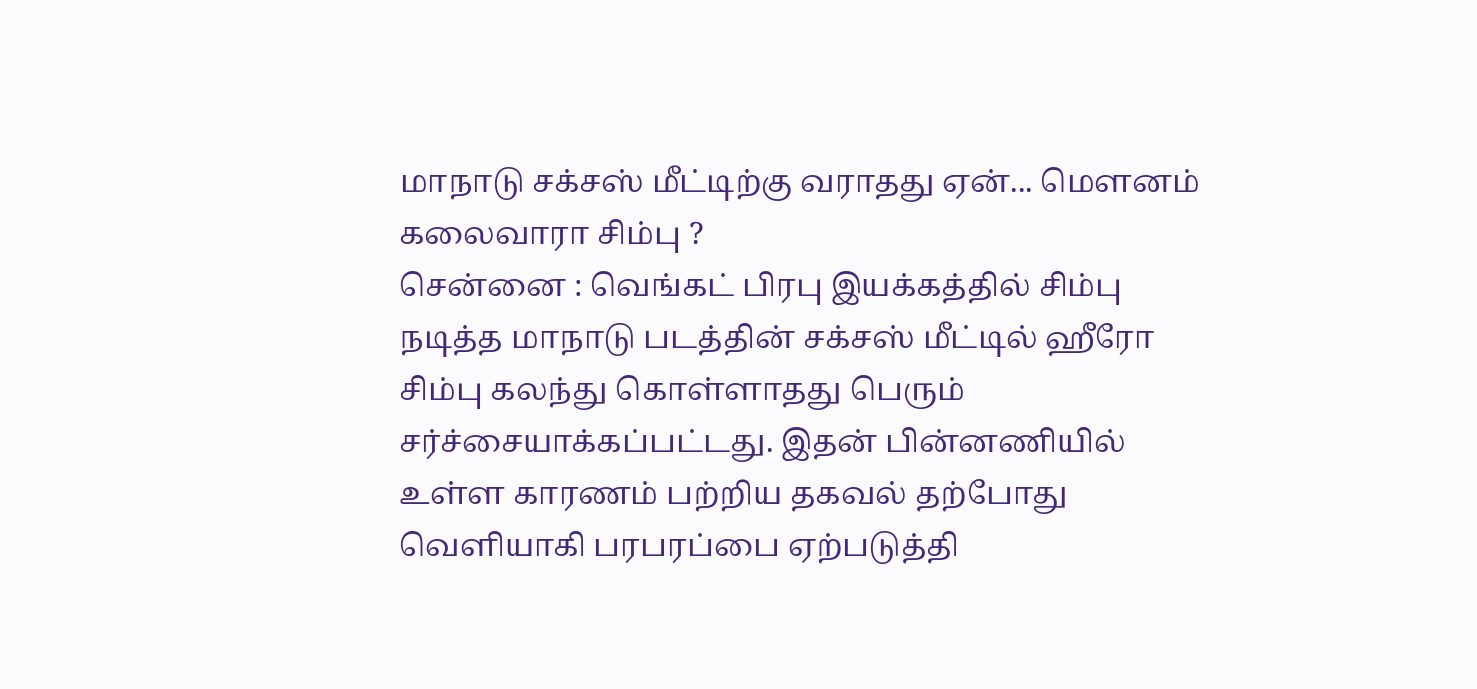மாநாடு சக்சஸ் மீட்டிற்கு வராதது ஏன்... மெளனம் கலைவாரா சிம்பு ?
சென்னை : வெங்கட் பிரபு இயக்கத்தில் சிம்பு நடித்த மாநாடு படத்தின் சக்சஸ் மீட்டில் ஹீரோ சிம்பு கலந்து கொள்ளாதது பெரும் சர்ச்சையாக்கப்பட்டது. இதன் பின்னணியில் உள்ள காரணம் பற்றிய தகவல் தற்போது வெளியாகி பரபரப்பை ஏற்படுத்தி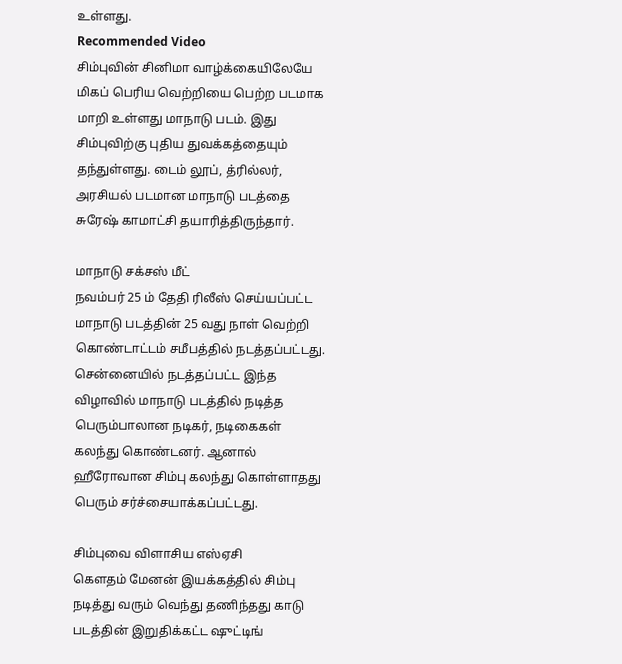உள்ளது.
Recommended Video
சிம்புவின் சினிமா வாழ்க்கையிலேயே மிகப் பெரிய வெற்றியை பெற்ற படமாக மாறி உள்ளது மாநாடு படம். இது சிம்புவிற்கு புதிய துவக்கத்தையும் தந்துள்ளது. டைம் லூப், த்ரில்லர், அரசியல் படமான மாநாடு படத்தை சுரேஷ் காமாட்சி தயாரித்திருந்தார்.

மாநாடு சக்சஸ் மீட்
நவம்பர் 25 ம் தேதி ரிலீஸ் செய்யப்பட்ட மாநாடு படத்தின் 25 வது நாள் வெற்றி கொண்டாட்டம் சமீபத்தில் நடத்தப்பட்டது. சென்னையில் நடத்தப்பட்ட இந்த விழாவில் மாநாடு படத்தில் நடித்த பெரும்பாலான நடிகர், நடிகைகள் கலந்து கொண்டனர். ஆனால் ஹீரோவான சிம்பு கலந்து கொள்ளாதது பெரும் சர்ச்சையாக்கப்பட்டது.

சிம்புவை விளாசிய எஸ்ஏசி
கெளதம் மேனன் இயக்கத்தில் சிம்பு நடித்து வரும் வெந்து தணிந்தது காடு படத்தின் இறுதிக்கட்ட ஷுட்டிங்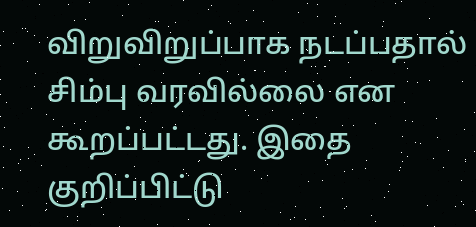விறுவிறுப்பாக நடப்பதால் சிம்பு வரவில்லை என கூறப்பட்டது. இதை குறிப்பிட்டு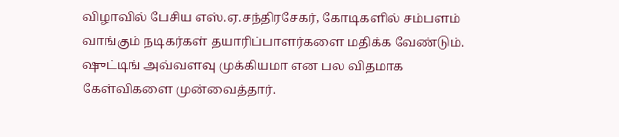விழாவில் பேசிய எஸ்.ஏ.சந்திரசேகர், கோடிகளில் சம்பளம் வாங்கும் நடிகர்கள் தயாரிப்பாளர்களை மதிக்க வேண்டும். ஷுட்டிங் அவ்வளவு முக்கியமா என பல விதமாக கேள்விகளை முன்வைத்தார்.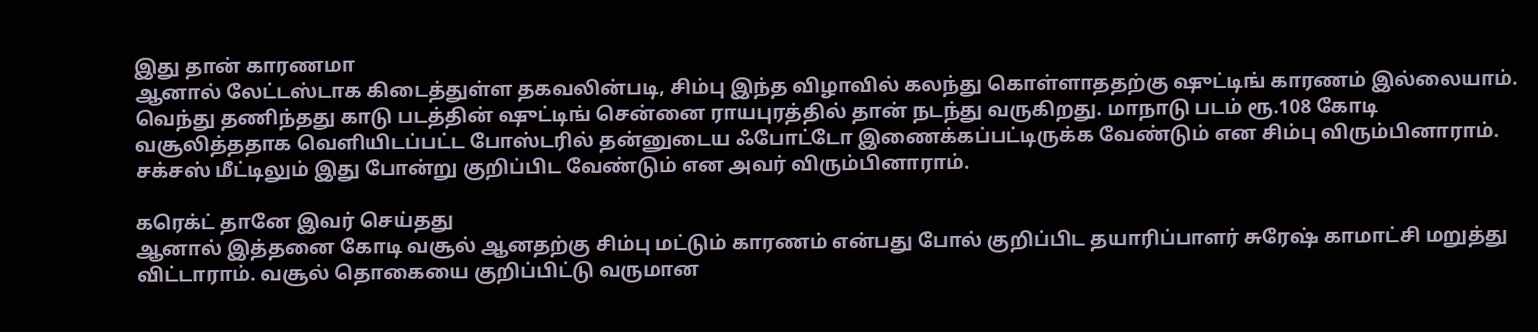இது தான் காரணமா
ஆனால் லேட்டஸ்டாக கிடைத்துள்ள தகவலின்படி, சிம்பு இந்த விழாவில் கலந்து கொள்ளாததற்கு ஷுட்டிங் காரணம் இல்லையாம். வெந்து தணிந்தது காடு படத்தின் ஷுட்டிங் சென்னை ராயபுரத்தில் தான் நடந்து வருகிறது. மாநாடு படம் ரூ.108 கோடி வசூலித்ததாக வெளியிடப்பட்ட போஸ்டரில் தன்னுடைய ஃபோட்டோ இணைக்கப்பட்டிருக்க வேண்டும் என சிம்பு விரும்பினாராம். சக்சஸ் மீட்டிலும் இது போன்று குறிப்பிட வேண்டும் என அவர் விரும்பினாராம்.

கரெக்ட் தானே இவர் செய்தது
ஆனால் இத்தனை கோடி வசூல் ஆனதற்கு சிம்பு மட்டும் காரணம் என்பது போல் குறிப்பிட தயாரிப்பாளர் சுரேஷ் காமாட்சி மறுத்து விட்டாராம். வசூல் தொகையை குறிப்பிட்டு வருமான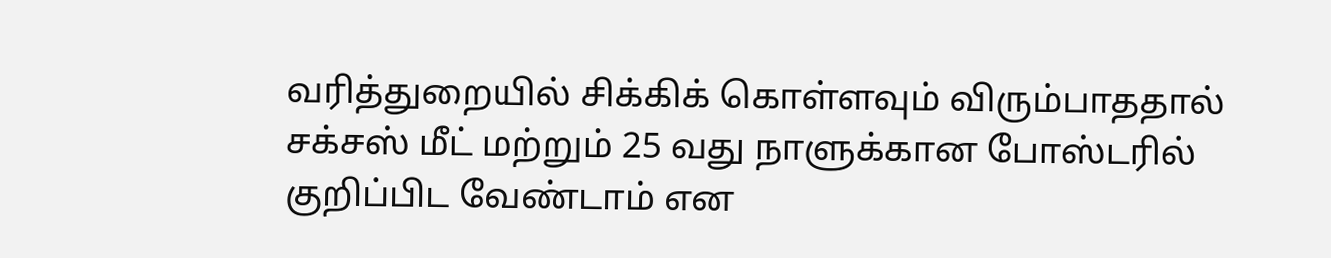வரித்துறையில் சிக்கிக் கொள்ளவும் விரும்பாததால் சக்சஸ் மீட் மற்றும் 25 வது நாளுக்கான போஸ்டரில் குறிப்பிட வேண்டாம் என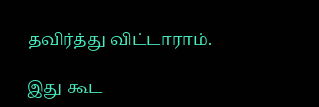தவிர்த்து விட்டாராம்.

இது கூட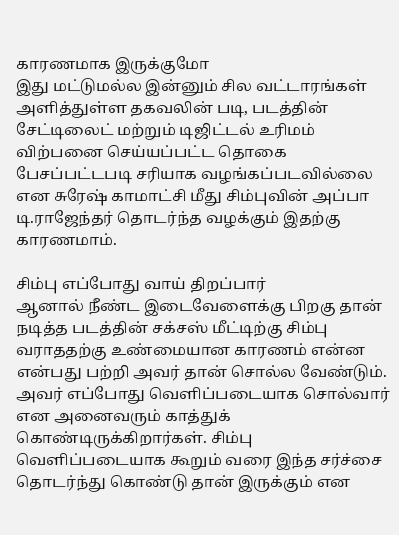காரணமாக இருக்குமோ
இது மட்டுமல்ல இன்னும் சில வட்டாரங்கள் அளித்துள்ள தகவலின் படி, படத்தின் சேட்டிலைட் மற்றும் டிஜிட்டல் உரிமம் விற்பனை செய்யப்பட்ட தொகை பேசப்பட்டபடி சரியாக வழங்கப்படவில்லை என சுரேஷ் காமாட்சி மீது சிம்புவின் அப்பா டி.ராஜேந்தர் தொடர்ந்த வழக்கும் இதற்கு காரணமாம்.

சிம்பு எப்போது வாய் திறப்பார்
ஆனால் நீண்ட இடைவேளைக்கு பிறகு தான் நடித்த படத்தின் சக்சஸ் மீட்டிற்கு சிம்பு வராததற்கு உண்மையான காரணம் என்ன என்பது பற்றி அவர் தான் சொல்ல வேண்டும். அவர் எப்போது வெளிப்படையாக சொல்வார் என அனைவரும் காத்துக் கொண்டிருக்கிறார்கள். சிம்பு வெளிப்படையாக கூறும் வரை இந்த சர்ச்சை தொடர்ந்து கொண்டு தான் இருக்கும் என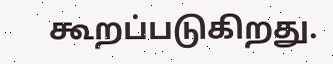கூறப்படுகிறது.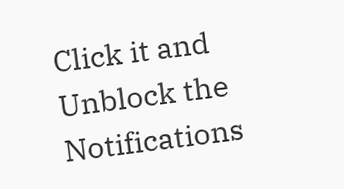Click it and Unblock the Notifications